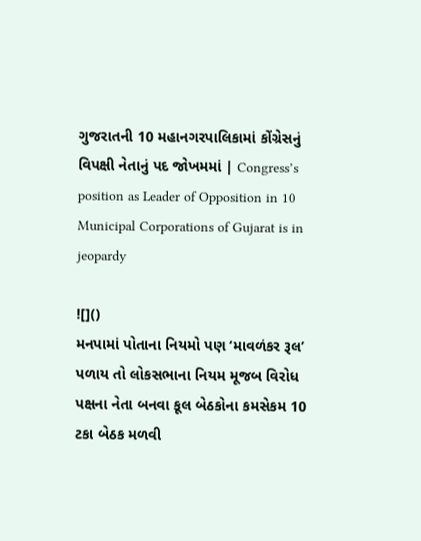ગુજરાતની 10 મહાનગરપાલિકામાં કોંગ્રેસનું વિપક્ષી નેતાનું પદ જોખમમાં | Congress’s position as Leader of Opposition in 10 Municipal Corporations of Gujarat is in jeopardy

![]()
મનપામાં પોતાના નિયમો પણ ‘માવળંકર રૂલ’ પળાય તો લોકસભાના નિયમ મૂજબ વિરોધ પક્ષના નેતા બનવા કૂલ બેઠકોના કમસેકમ 10 ટકા બેઠક મળવી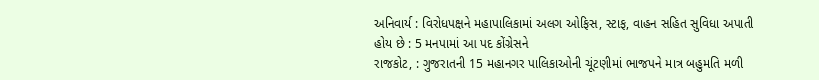અનિવાર્ય : વિરોધપક્ષને મહાપાલિકામાં અલગ ઓફિસ, સ્ટાફ, વાહન સહિત સુવિધા અપાતી હોય છે : 5 મનપામાં આ પદ કોંગ્રેસને
રાજકોટ, : ગુજરાતની 15 મહાનગર પાલિકાઓની ચૂંટણીમાં ભાજપને માત્ર બહુમતિ મળી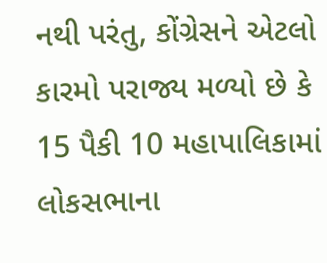નથી પરંતુ, કોંગ્રેસને એટલો કારમો પરાજ્ય મળ્યો છે કે 15 પૈકી 10 મહાપાલિકામાં લોકસભાના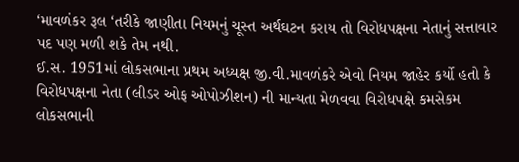‘માવળંકર રૂલ ‘તરીકે જાણીતા નિયમનું ચૂસ્ત અર્થઘટન કરાય તો વિરોધપક્ષના નેતાનું સત્તાવાર પદ પણ મળી શકે તેમ નથી.
ઈ.સ. 1951માં લોકસભાના પ્રથમ અધ્યક્ષ જી.વી.માવળંકરે એવો નિયમ જાહેર કર્યો હતો કે વિરોધપક્ષના નેતા (લીડર ઓફ ઓપોઝીશન) ની માન્યતા મેળવવા વિરોધપક્ષે કમસેકમ લોકસભાની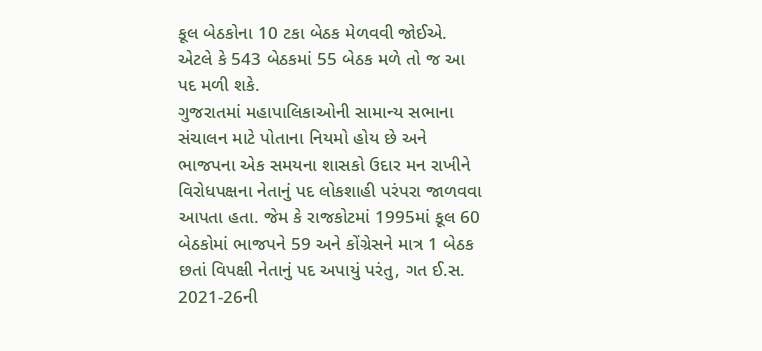કૂલ બેઠકોના 10 ટકા બેઠક મેળવવી જોઈએ. એટલે કે 543 બેઠકમાં 55 બેઠક મળે તો જ આ પદ મળી શકે.
ગુજરાતમાં મહાપાલિકાઓની સામાન્ય સભાના સંચાલન માટે પોતાના નિયમો હોય છે અને ભાજપના એક સમયના શાસકો ઉદાર મન રાખીને વિરોધપક્ષના નેતાનું પદ લોકશાહી પરંપરા જાળવવા આપતા હતા. જેમ કે રાજકોટમાં 1995માં કૂલ 60 બેઠકોમાં ભાજપને 59 અને કોંગ્રેસને માત્ર 1 બેઠક છતાં વિપક્ષી નેતાનું પદ અપાયું પરંતુ, ગત ઈ.સ. 2021-26ની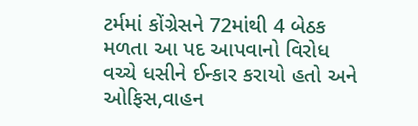ટર્મમાં કોંગ્રેસને 72માંથી 4 બેઠક મળતા આ પદ આપવાનો વિરોધ વચ્ચે ધસીને ઈન્કાર કરાયો હતો અને ઓફિસ,વાહન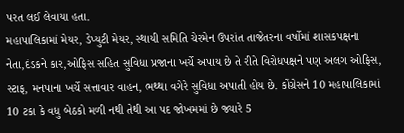પરત લઈ લેવાયા હતા.
મહાપાલિકામાં મેયર, ડેપ્યુટી મેયર, સ્થાયી સમિતિ ચેરમેન ઉપરાંત તાજેતરના વર્ષોમાં શાસકપક્ષના નેતા,દંડકને કાર,ઓફિસ સહિત સુવિધા પ્રજાના ખર્ચે અપાય છે તે રીતે વિરોધપક્ષને પણ અલગ ઓફિસ, સ્ટાફ, મનપાના ખર્ચે સત્તાવાર વાહન, ભથ્થા વગેરે સુવિધા અપાતી હોય છે. કોંગ્રેસને 10 મહાપાલિકામાં 10 ટકા કે વધુ બેઠકો મળી નથી તેથી આ પદ જોખમમાં છે જ્યારે 5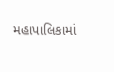મહાપાલિકામાં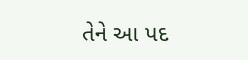તેને આ પદ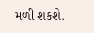મળી શકશે.